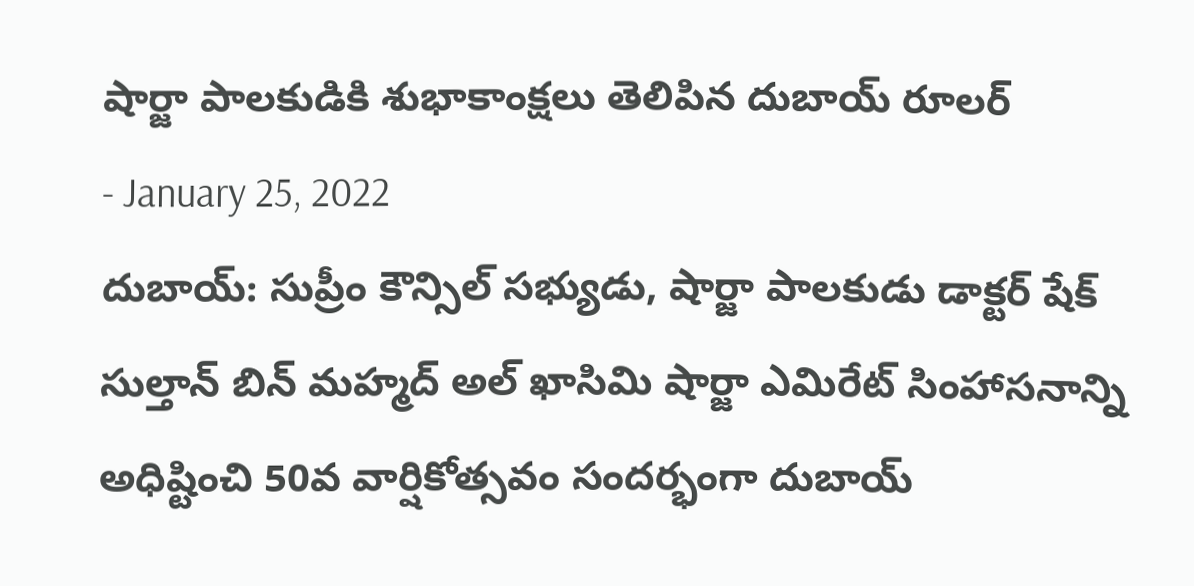షార్జా పాలకుడికి శుభాకాంక్షలు తెలిపిన దుబాయ్ రూలర్
- January 25, 2022
దుబాయ్: సుప్రీం కౌన్సిల్ సభ్యుడు, షార్జా పాలకుడు డాక్టర్ షేక్ సుల్తాన్ బిన్ మహ్మద్ అల్ ఖాసిమి షార్జా ఎమిరేట్ సింహాసనాన్ని అధిష్టించి 50వ వార్షికోత్సవం సందర్భంగా దుబాయ్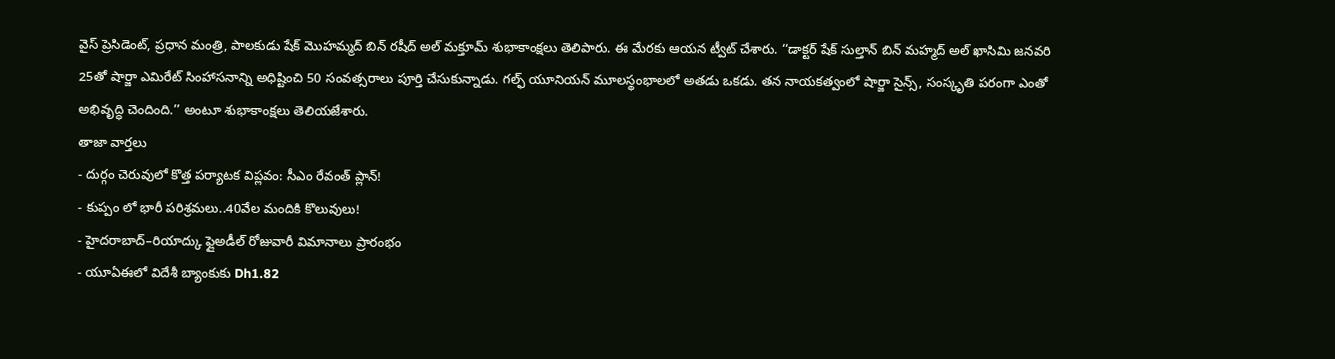వైస్ ప్రెసిడెంట్, ప్రధాన మంత్రి, పాలకుడు షేక్ మొహమ్మద్ బిన్ రషీద్ అల్ మక్తూమ్ శుభాకాంక్షలు తెలిపారు. ఈ మేరకు ఆయన ట్వీట్ చేశారు. ‘‘డాక్టర్ షేక్ సుల్తాన్ బిన్ మహ్మద్ అల్ ఖాసిమి జనవరి 25తో షార్జా ఎమిరేట్ సింహాసనాన్ని అధిష్టించి 50 సంవత్సరాలు పూర్తి చేసుకున్నాడు. గల్ఫ్ యూనియన్ మూలస్థంభాలలో అతడు ఒకడు. తన నాయకత్వంలో షార్జా సైన్స్, సంస్కృతి పరంగా ఎంతో అభివృద్ధి చెందింది.’’ అంటూ శుభాకాంక్షలు తెలియజేశారు.
తాజా వార్తలు
- దుర్గం చెరువులో కొత్త పర్యాటక విప్లవం: సీఎం రేవంత్ ప్లాన్!
- కుప్పం లో భారీ పరిశ్రమలు..40వేల మందికి కొలువులు!
- హైదరాబాద్–రియాద్కు ఫ్లైఅడీల్ రోజువారీ విమానాలు ప్రారంభం
- యూఏఈలో విదేశీ బ్యాంకుకు Dh1.82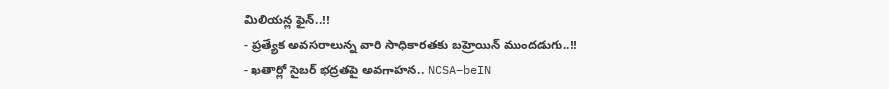మిలియన్ల ఫైన్..!!
- ప్రత్యేక అవసరాలున్న వారి సాధికారతకు బహ్రెయిన్ ముందడుగు..!!
- ఖతార్లో సైబర్ భద్రతపై అవగాహన.. NCSA–beIN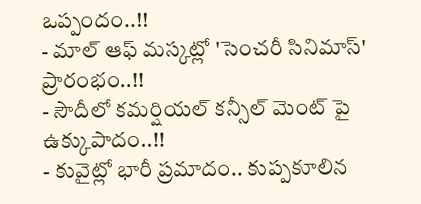ఒప్పందం..!!
- మాల్ ఆఫ్ మస్కట్లో 'సెంచరీ సినిమాస్' ప్రారంభం..!!
- సౌదీలో కమర్షియల్ కన్సీల్ మెంట్ పై ఉక్కుపాదం..!!
- కువైట్లో భారీ ప్రమాదం.. కుప్పకూలిన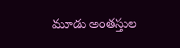మూడు అంతస్తుల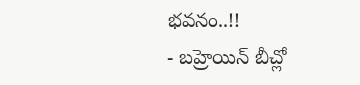భవనం..!!
- బహ్రెయిన్ బీచ్లో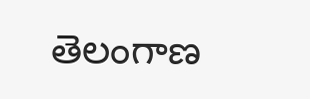తెలంగాణ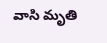వాసి మృతి